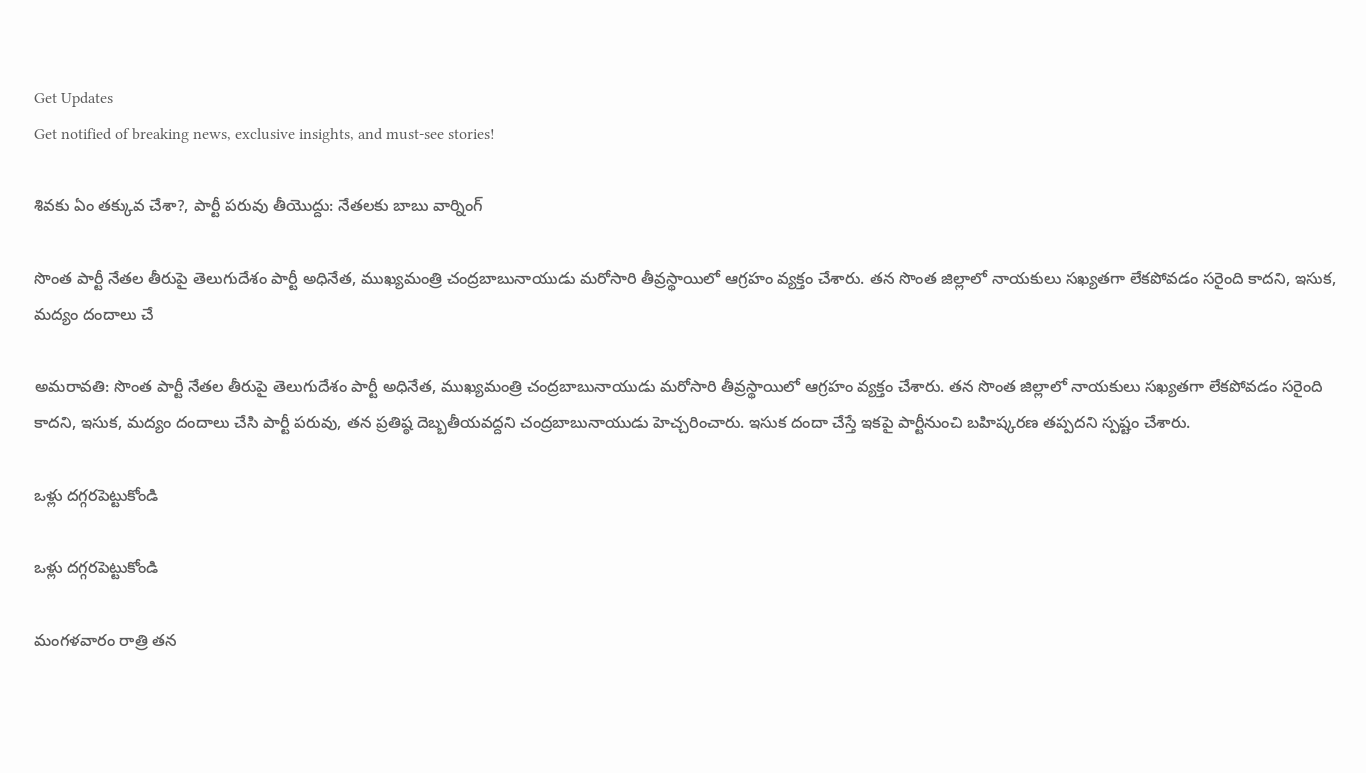Get Updates
Get notified of breaking news, exclusive insights, and must-see stories!

శివకు ఏం తక్కువ చేశా?, పార్టీ పరువు తీయొద్దు: నేతలకు బాబు వార్నింగ్

సొంత పార్టీ నేతల తీరుపై తెలుగుదేశం పార్టీ అధినేత, ముఖ్యమంత్రి చంద్రబాబునాయుడు మరోసారి తీవ్రస్థాయిలో ఆగ్రహం వ్యక్తం చేశారు. తన సొంత జిల్లాలో నాయకులు సఖ్యతగా లేకపోవడం సరైంది కాదని, ఇసుక, మద్యం దందాలు చే

అమరావతి: సొంత పార్టీ నేతల తీరుపై తెలుగుదేశం పార్టీ అధినేత, ముఖ్యమంత్రి చంద్రబాబునాయుడు మరోసారి తీవ్రస్థాయిలో ఆగ్రహం వ్యక్తం చేశారు. తన సొంత జిల్లాలో నాయకులు సఖ్యతగా లేకపోవడం సరైంది కాదని, ఇసుక, మద్యం దందాలు చేసి పార్టీ పరువు, తన ప్రతిష్ఠ దెబ్బతీయవద్దని చంద్రబాబునాయుడు హెచ్చరించారు. ఇసుక దందా చేస్తే ఇకపై పార్టీనుంచి బహిష్కరణ తప్పదని స్పష్టం చేశారు.

ఒళ్లు దగ్గరపెట్టుకోండి

ఒళ్లు దగ్గరపెట్టుకోండి

మంగళవారం రాత్రి తన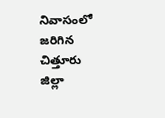నివాసంలో జరిగిన చిత్తూరు జిల్లా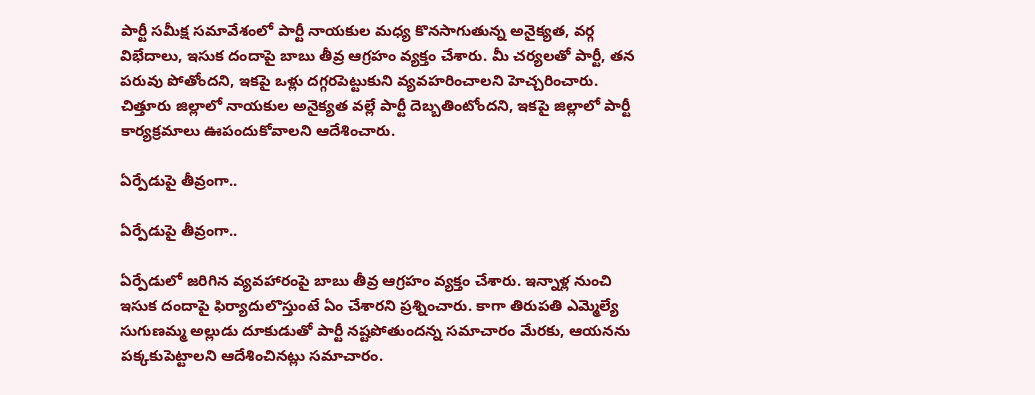పార్టీ సమీక్ష సమావేశంలో పార్టీ నాయకుల మధ్య కొనసాగుతున్న అనైక్యత, వర్గ విభేదాలు, ఇసుక దందాపై బాబు తీవ్ర ఆగ్రహం వ్యక్తం చేశారు. మీ చర్యలతో పార్టీ, తన పరువు పోతోందని, ఇకపై ఒళ్లు దగ్గరపెట్టుకుని వ్యవహరించాలని హెచ్చరించారు. చిత్తూరు జిల్లాలో నాయకుల అనైక్యత వల్లే పార్టీ దెబ్బతింటోందని, ఇకపై జిల్లాలో పార్టీ కార్యక్రమాలు ఊపందుకోవాలని ఆదేశించారు.

ఏర్పేడుపై తీవ్రంగా..

ఏర్పేడుపై తీవ్రంగా..

ఏర్పేడులో జరిగిన వ్యవహారంపై బాబు తీవ్ర ఆగ్రహం వ్యక్తం చేశారు. ఇన్నాళ్ల నుంచి ఇసుక దందాపై ఫిర్యాదులొస్తుంటే ఏం చేశారని ప్రశ్నించారు. కాగా తిరుపతి ఎమ్మెల్యే సుగుణమ్మ అల్లుడు దూకుడుతో పార్టీ నష్టపోతుందన్న సమాచారం మేరకు, ఆయనను పక్కకుపెట్టాలని ఆదేశించినట్లు సమాచారం.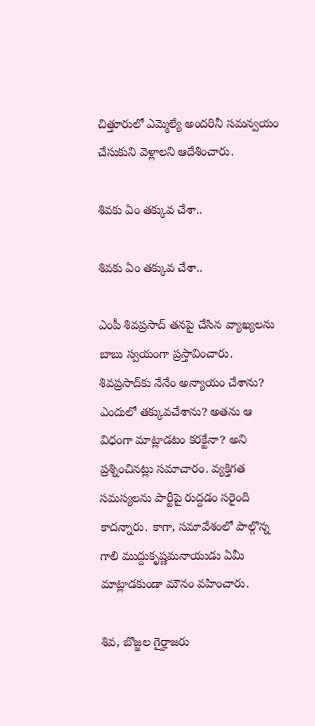చిత్తూరులో ఎమ్మెల్యే అందరినీ సమన్వయం చేసుకుని వెళ్లాలని ఆదేశించారు.

శివకు ఏం తక్కువ చేశా..

శివకు ఏం తక్కువ చేశా..

ఎంపీ శివప్రసాద్ తనపై చేసిన వ్యాఖ్యలను బాబు స్వయంగా ప్రస్తావించారు. శివప్రసాద్‌కు నేనేం అన్యాయం చేశాను? ఎందులో తక్కువచేశాను? అతను ఆ విధంగా మాట్లాడటం కరక్టేనా? అని ప్రశ్నించినట్లు సమాచారం. వ్యక్తిగత సమస్యలను పార్టీపై రుద్దడం సరైంది కాదన్నారు. కాగా, సమావేశంలో పాల్గొన్న గాలి ముద్దుకృష్ణమనాయుడు ఏమీ మాట్లాడకుండా మౌనం వహించారు.

శివ, బొజ్జల గైర్హాజరు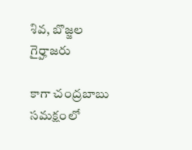శివ, బొజ్జల గైర్హాజరు

కాగా చంద్రబాబు సమక్షంలో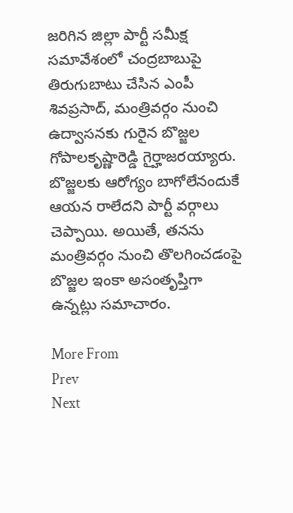జరిగిన జిల్లా పార్టీ సమీక్ష సమావేశంలో చంద్రబాబుపై తిరుగుబాటు చేసిన ఎంపీ శివప్రసాద్, మంత్రివర్గం నుంచి ఉద్వాసనకు గురైన బొజ్జల గోపాలకృష్ణారెడ్డి గైర్హాజరయ్యారు. బొజ్జలకు ఆరోగ్యం బాగోలేనందుకే ఆయన రాలేదని పార్టీ వర్గాలు చెప్పాయి. అయితే, తనను మంత్రివర్గం నుంచి తొలగించడంపై బొజ్జల ఇంకా అసంతృప్తిగా ఉన్నట్లు సమాచారం.

More From
Prev
Next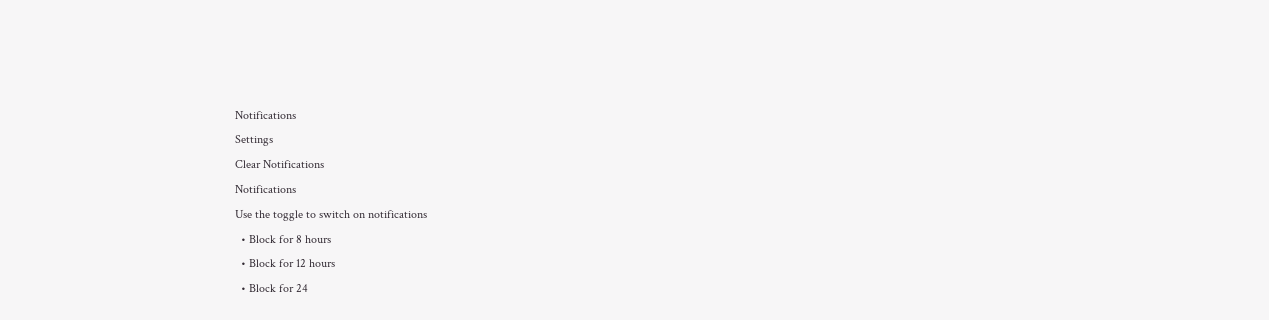Notifications
Settings
Clear Notifications
Notifications
Use the toggle to switch on notifications
  • Block for 8 hours
  • Block for 12 hours
  • Block for 24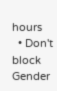hours
  • Don't block
Gender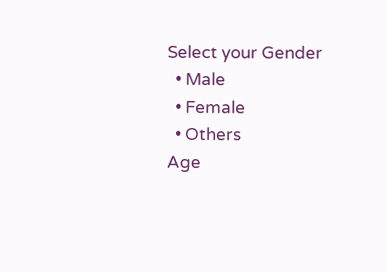Select your Gender
  • Male
  • Female
  • Others
Age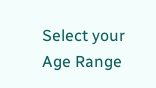Select your Age Range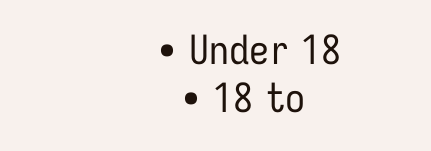• Under 18
  • 18 to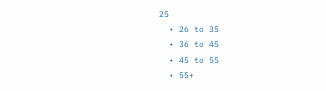25
  • 26 to 35
  • 36 to 45
  • 45 to 55
  • 55+